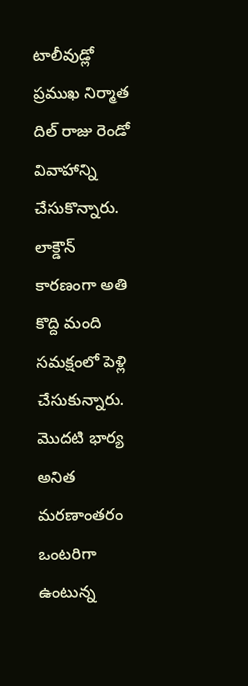టాలీవుడ్లో ప్రముఖ నిర్మాత దిల్ రాజు రెండో వివాహాన్ని చేసుకొన్నారు. లాక్డౌన్ కారణంగా అతి కొద్ది మంది సమక్షంలో పెళ్లి చేసుకున్నారు. మొదటి భార్య అనిత మరణాంతరం ఒంటరిగా ఉంటున్న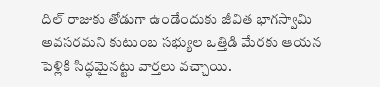దిల్ రాజుకు తోడుగా ఉండేందుకు జీవిత భాగస్వామి అవసరమని కుటుంబ సభ్యుల ఒత్తిడి మేరకు ఆయన పెళ్లికి సిద్ధమైనట్టు వార్తలు వచ్చాయి.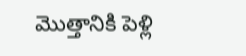మొత్తానికి పెళ్లి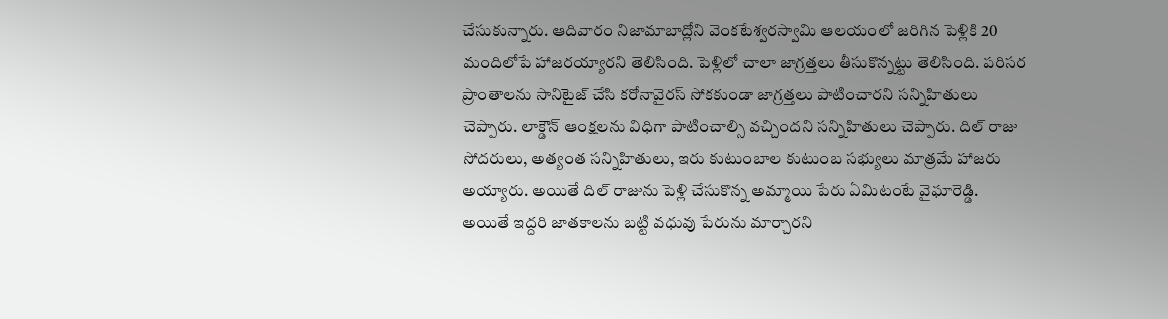చేసుకున్నారు. ఆదివారం నిజామాబాద్లోని వెంకటేశ్వరస్వామి ఆలయంలో జరిగిన పెళ్లికి 20 మందిలోపే హాజరయ్యారని తెలిసింది. పెళ్లిలో చాలా జాగ్రత్తలు తీసుకొన్నట్టు తెలిసింది. పరిసర ప్రాంతాలను సానిటైజ్ చేసి కరోనావైరస్ సోకకుండా జాగ్రత్తలు పాటించారని సన్నిహితులు చెప్పారు. లాక్డౌన్ ఆంక్షలను విధిగా పాటించాల్సి వచ్చిందని సన్నిహితులు చెప్పారు. దిల్ రాజు సోదరులు, అత్యంత సన్నిహితులు, ఇరు కుటుంబాల కుటుంబ సభ్యులు మాత్రమే హాజరు అయ్యారు. అయితే దిల్ రాజును పెళ్లి చేసుకొన్న అమ్మాయి పేరు ఏమిటంటే వైఘారెడ్డి.
అయితే ఇద్దరి జాతకాలను బట్టి వధువు పేరును మార్చారని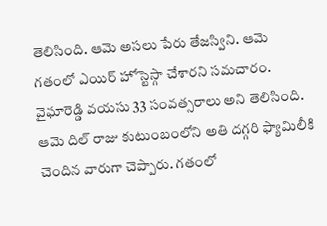తెలిసింది. ఆమె అసలు పేరు తేజస్విని. ఆమె గతంలో ఎయిర్ హోస్టెస్గా చేశారని సమచారం. వైఘారెడ్డి వయసు 33 సంవత్సరాలు అని తెలిసింది. ఆమె దిల్ రాజు కుటుంబంలోని అతి దగ్గరి ఫ్యామిలీకి చెందిన వారుగా చెప్పారు. గతంలో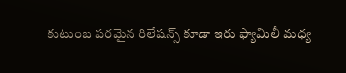కుటుంబ పరమైన రిలేషన్స్ కూడా ఇరు ఫ్యామిలీ మధ్య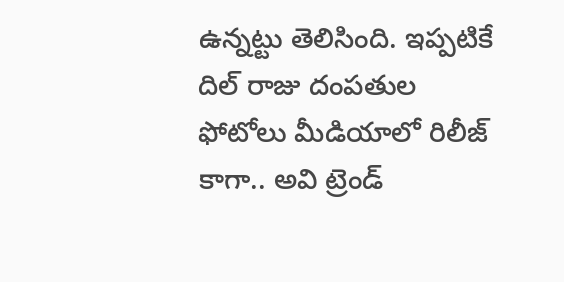ఉన్నట్టు తెలిసింది. ఇప్పటికే దిల్ రాజు దంపతుల ఫోటోలు మీడియాలో రిలీజ్ కాగా.. అవి ట్రెండ్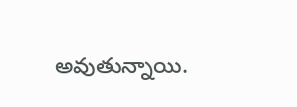అవుతున్నాయి.